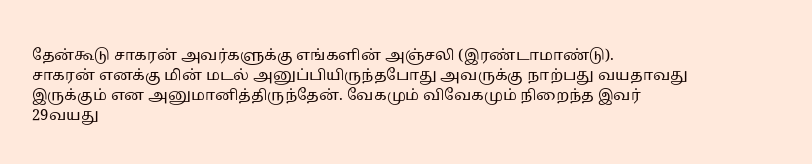தேன்கூடு சாகரன் அவர்களுக்கு எங்களின் அஞ்சலி (இரண்டாமாண்டு).
சாகரன் எனக்கு மின் மடல் அனுப்பியிருந்தபோது அவருக்கு நாற்பது வயதாவது இருக்கும் என அனுமானித்திருந்தேன். வேகமும் விவேகமும் நிறைந்த இவர் 29வயது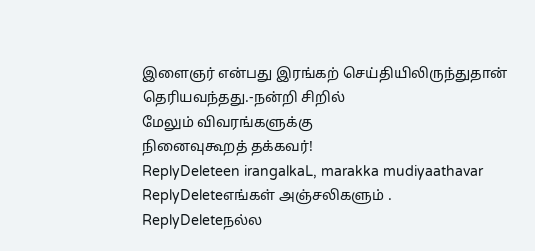இளைஞர் என்பது இரங்கற் செய்தியிலிருந்துதான் தெரியவந்தது.-நன்றி சிறில்
மேலும் விவரங்களுக்கு
நினைவுகூறத் தக்கவர்!
ReplyDeleteen irangalkaL, marakka mudiyaathavar
ReplyDeleteஎங்கள் அஞ்சலிகளும் .
ReplyDeleteநல்ல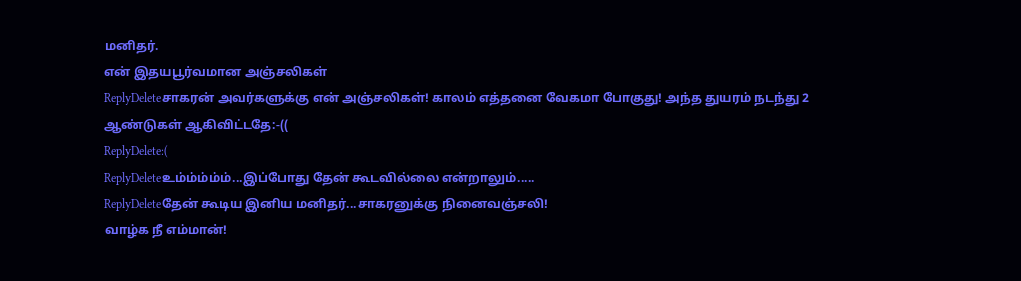மனிதர்.
என் இதயபூர்வமான அஞ்சலிகள்
ReplyDeleteசாகரன் அவர்களுக்கு என் அஞ்சலிகள்! காலம் எத்தனை வேகமா போகுது! அந்த துயரம் நடந்து 2 ஆண்டுகள் ஆகிவிட்டதே:-((
ReplyDelete:(
ReplyDeleteஉம்ம்ம்ம்ம்...இப்போது தேன் கூடவில்லை என்றாலும்.....
ReplyDeleteதேன் கூடிய இனிய மனிதர்...சாகரனுக்கு நினைவஞ்சலி!
வாழ்க நீ எம்மான்!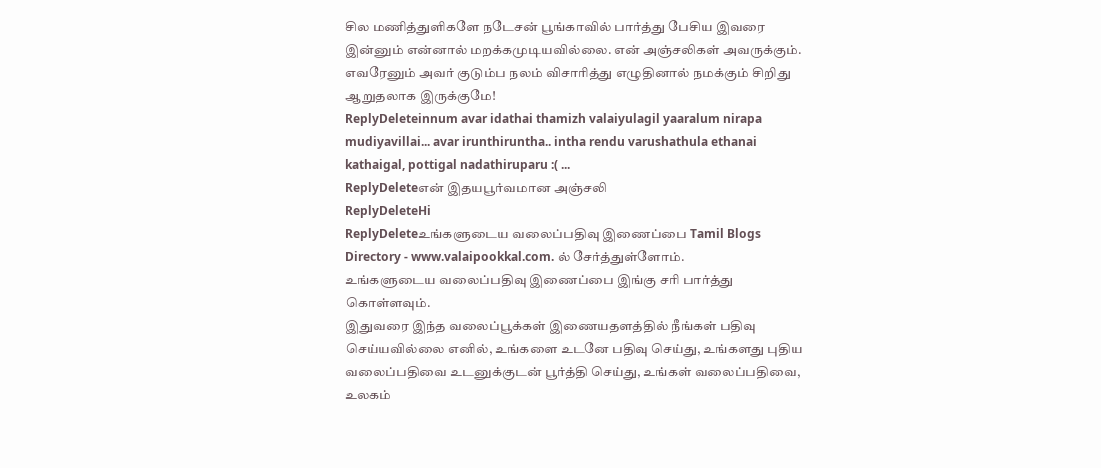சில மணித்துளிகளே நடேசன் பூங்காவில் பார்த்து பேசிய இவரை இன்னும் என்னால் மறக்கமுடியவில்லை. என் அஞ்சலிகள் அவருக்கும். எவரேனும் அவர் குடும்ப நலம் விசாரித்து எழுதினால் நமக்கும் சிறிது ஆறுதலாக இருக்குமே!
ReplyDeleteinnum avar idathai thamizh valaiyulagil yaaralum nirapa mudiyavillai... avar irunthiruntha.. intha rendu varushathula ethanai kathaigal, pottigal nadathiruparu :( ...
ReplyDeleteஎன் இதயபூர்வமான அஞ்சலி
ReplyDeleteHi
ReplyDeleteஉங்களுடைய வலைப்பதிவு இணைப்பை Tamil Blogs Directory - www.valaipookkal.com. ல் சேர்த்துள்ளோம்.
உங்களுடைய வலைப்பதிவு இணைப்பை இங்கு சரி பார்த்து கொள்ளவும்.
இதுவரை இந்த வலைப்பூக்கள் இணையதளத்தில் நீங்கள் பதிவு செய்யவில்லை எனில், உங்களை உடனே பதிவு செய்து, உங்களது புதிய வலைப்பதிவை உடனுக்குடன் பூர்த்தி செய்து, உங்கள் வலைப்பதிவை, உலகம்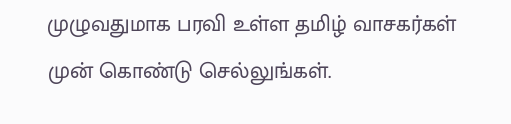முழுவதுமாக பரவி உள்ள தமிழ் வாசகர்கள் முன் கொண்டு செல்லுங்கள்.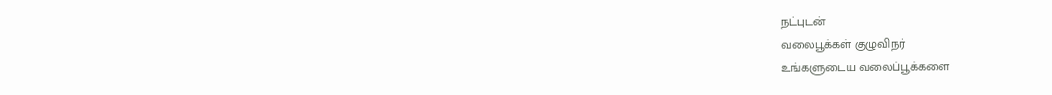நட்புடன்
வலைபூக்கள் குழுவிநர்
உங்களுடைய வலைப்பூக்களை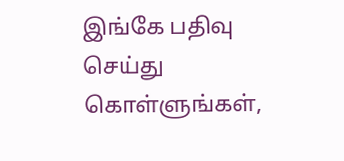இங்கே பதிவு செய்து கொள்ளுங்கள்,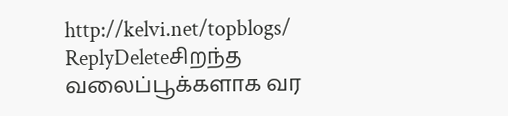http://kelvi.net/topblogs/
ReplyDeleteசிறந்த வலைப்பூக்களாக வர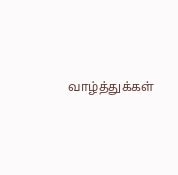வாழ்த்துக்கள்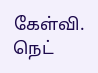கேள்வி. நெட்